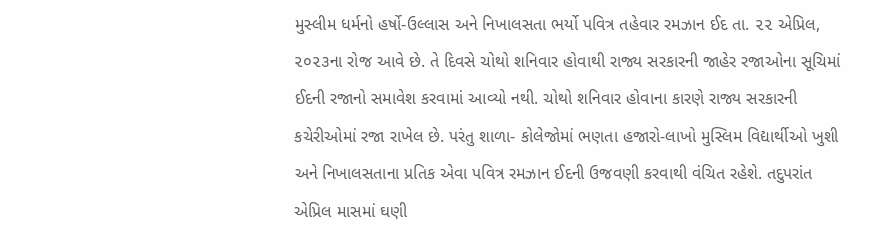મુસ્લીમ ધર્મનો હર્ષો-ઉલ્લાસ અને નિખાલસતા ભર્યો પવિત્ર તહેવાર રમઝાન ઈદ તા. ૨૨ એપ્રિલ, ૨૦૨૩ના રોજ આવે છે. તે દિવસે ચોથો શનિવાર હોવાથી રાજ્ય સરકારની જાહેર રજાઓના સૂચિમાં ઈદની રજાનો સમાવેશ કરવામાં આવ્યો નથી. ચોથો શનિવાર હોવાના કારણે રાજ્ય સરકારની કચેરીઓમાં રજા રાખેલ છે. પરંતુ શાળા- કોલેજોમાં ભણતા હજારો-લાખો મુસ્લિમ વિદ્યાર્થીઓ ખુશી અને નિખાલસતાના પ્રતિક એવા પવિત્ર રમઝાન ઈદની ઉજવણી કરવાથી વંચિત રહેશે. તદુપરાંત એપ્રિલ માસમાં ઘણી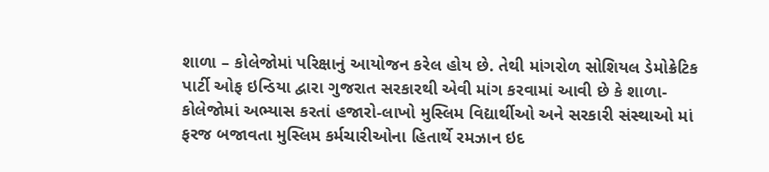શાળા – કોલેજોમાં પરિક્ષાનું આયોજન કરેલ હોય છે. તેથી માંગરોળ સોશિયલ ડેમોક્રેટિક પાર્ટી ઓફ ઇન્ડિયા દ્વારા ગુજરાત સરકારથી એવી માંગ કરવામાં આવી છે કે શાળા-કોલેજોમાં અભ્યાસ કરતાં હજારો-લાખો મુસ્લિમ વિદ્યાર્થીઓ અને સરકારી સંસ્થાઓ માં ફરજ બજાવતા મુસ્લિમ કર્મચારીઓના હિતાર્થે રમઝાન ઇદ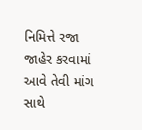નિમિત્તે રજા જાહેર કરવામાં આવે તેવી માંગ સાથે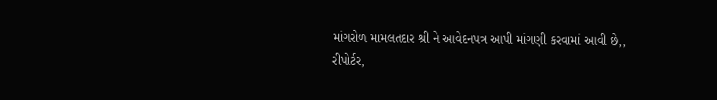માંગરોળ મામલતદાર શ્રી ને આવેદનપત્ર આપી માંગણી કરવામાં આવી છે,,
રીપોર્ટર,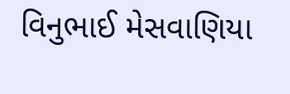વિનુભાઈ મેસવાણિયા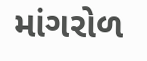માંગરોળ